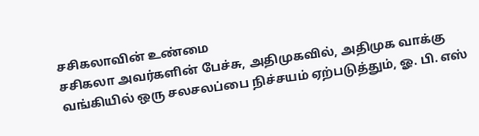சசிகலாவின் உண்மை
சசிகலா அவர்களின் பேச்சு, அதிமுகவில், அதிமுக வாக்கு வங்கியில் ஒரு சலசலப்பை நிச்சயம் ஏற்படுத்தும், ஓ. பி. எஸ்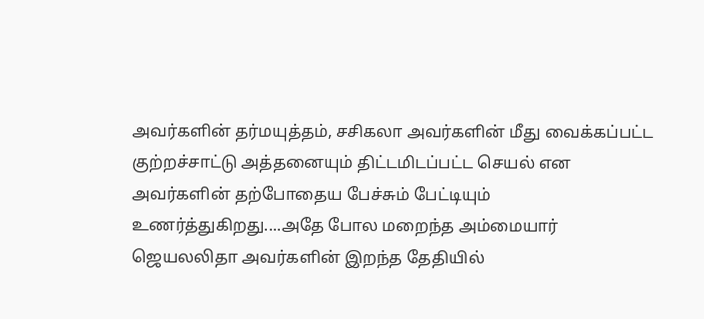அவர்களின் தர்மயுத்தம், சசிகலா அவர்களின் மீது வைக்கப்பட்ட குற்றச்சாட்டு அத்தனையும் திட்டமிடப்பட்ட செயல் என அவர்களின் தற்போதைய பேச்சும் பேட்டியும் உணர்த்துகிறது....அதே போல மறைந்த அம்மையார் ஜெயலலிதா அவர்களின் இறந்த தேதியில்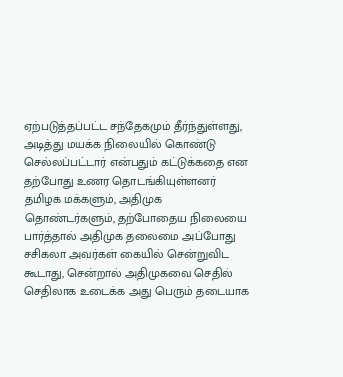ஏற்படுத்தப்பட்ட சந்தேகமும் தீர்ந்துள்ளது, அடித்து மயக்க நிலையில் கொண்டு செல்லப்பட்டார் என்பதும் கட்டுக்கதை என தற்போது உணர தொடங்கியுள்ளனர் தமிழக மக்களும், அதிமுக தொண்டர்களும், தற்போதைய நிலையை பார்த்தால் அதிமுக தலைமை அப்போது சசிகலா அவர்கள் கையில் சென்றுவிட கூடாது, சென்றால் அதிமுகவை செதில் செதிலாக உடைக்க அது பெரும் தடையாக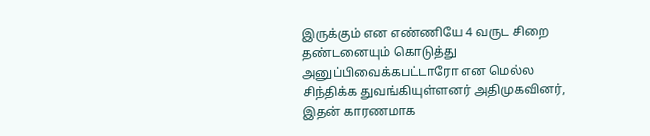இருக்கும் என எண்ணியே 4 வருட சிறை தண்டனையும் கொடுத்து அனுப்பிவைக்கபட்டாரோ என மெல்ல சிந்திக்க துவங்கியுள்ளனர் அதிமுகவினர், இதன் காரணமாக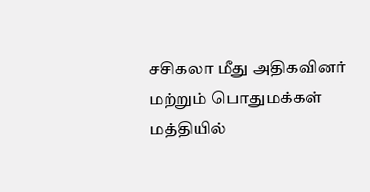சசிகலா மீது அதிகவினர் மற்றும் பொதுமக்கள் மத்தியில்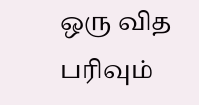ஒரு வித பரிவும்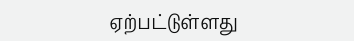ஏற்பட்டுள்ளது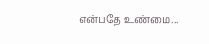என்பதே உண்மை...